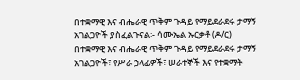በተቋማዊ እና ብሔራዊ ጥቅም ጉዳይ የማይደራደሩ ታማኝ አገልጋዮች ያስፈልጉናል፡- ሳሙኤል ኡርቃቶ (ዶ/ር)
በተቋማዊ እና ብሔራዊ ጥቅም ጉዳይ የማይደራደሩ ታማኝ አገልጋዮች፣ የሥራ ኃላፊዎች፣ ሠራተኞች እና የተቋማት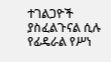ተገልጋዮች ያስፈልጉናል ሲሉ የፊዴራል የሥነ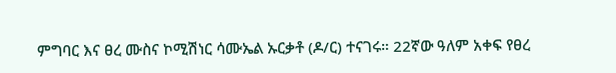ምግባር እና ፀረ ሙስና ኮሚሽነር ሳሙኤል ኡርቃቶ (ዶ/ር) ተናገሩ። 22ኛው ዓለም አቀፍ የፀረ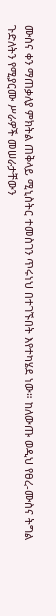ሙስና ቀን ማጠቃለያ ምክትል ጠቅላይ ሚኒስትር ተመስገን ጥሩነህ በተገኙበት እየተካሄደ ነው። ከለውጡ ወዲህ የፀረ-ሙስና ትግል ጉድለትን የሚያርሙ ሥራዎች መሠራታቸውን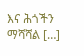እና ሕጎችን ማሻሻል […]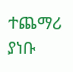ተጨማሪ ያነቡ